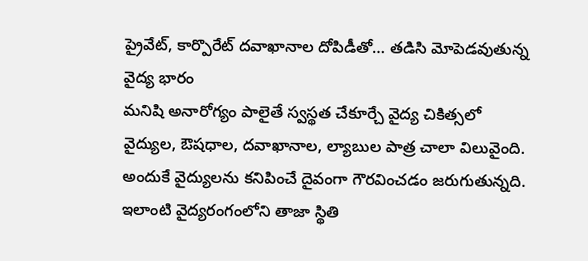ప్రైవేట్, కార్పొరేట్ దవాఖానాల దోపిడీతో… తడిసి మోపెడవుతున్న వైద్య భారం
మనిషి అనారోగ్యం పాలైతే స్వస్థత చేకూర్చే వైద్య చికిత్సలో వైద్యుల, ఔషధాల, దవాఖానాల, ల్యాబుల పాత్ర చాలా విలువైంది. అందుకే వైద్యులను కనిపించే దైవంగా గౌరవించడం జరుగుతున్నది. ఇలాంటి వైద్యరంగంలోని తాజా స్థితి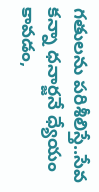గతులను పరిశీలిస్తే..సేవ కన్నా ధనార్జనే ధ్యేయం కావడం,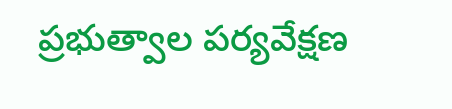ప్రభుత్వాల పర్యవేక్షణ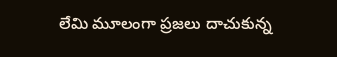లేమి మూలంగా ప్రజలు దాచుకున్న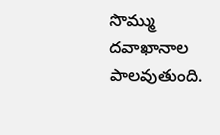సొమ్ము దవాఖానాల పాలవుతుంది.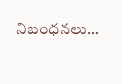నిబంధనలు…